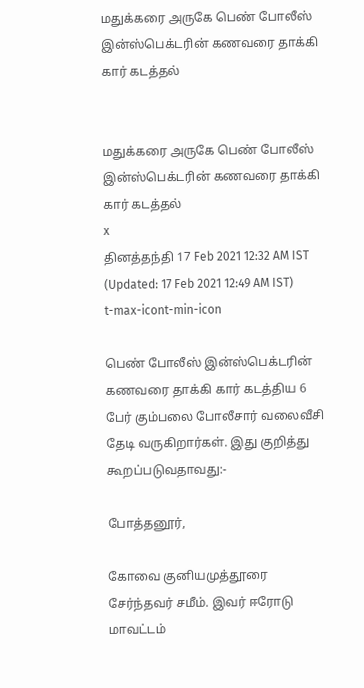மதுக்கரை அருகே பெண் போலீஸ் இன்ஸ்பெக்டரின் கணவரை தாக்கி கார் கடத்தல்


மதுக்கரை அருகே பெண் போலீஸ் இன்ஸ்பெக்டரின் கணவரை தாக்கி கார் கடத்தல்
x
தினத்தந்தி 17 Feb 2021 12:32 AM IST (Updated: 17 Feb 2021 12:49 AM IST)
t-max-icont-min-icon

பெண் போலீஸ் இன்ஸ்பெக்டரின் கணவரை தாக்கி கார் கடத்திய 6 பேர் கும்பலை போலீசார் வலைவீசி தேடி வருகிறார்கள். இது குறித்து கூறப்படுவதாவது:-

போத்தனூர்,

கோவை குனியமுத்தூரை சேர்ந்தவர் சமீம். இவர் ஈரோடு மாவட்டம்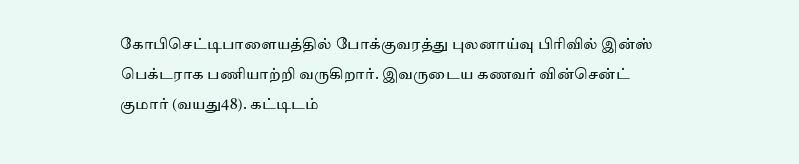கோபிசெட்டிபாளையத்தில் போக்குவரத்து புலனாய்வு பிரிவில் இன்ஸ் பெக்டராக பணியாற்றி வருகிறார். இவருடைய கணவர் வின்சென்ட் குமார் (வயது48). கட்டிடம்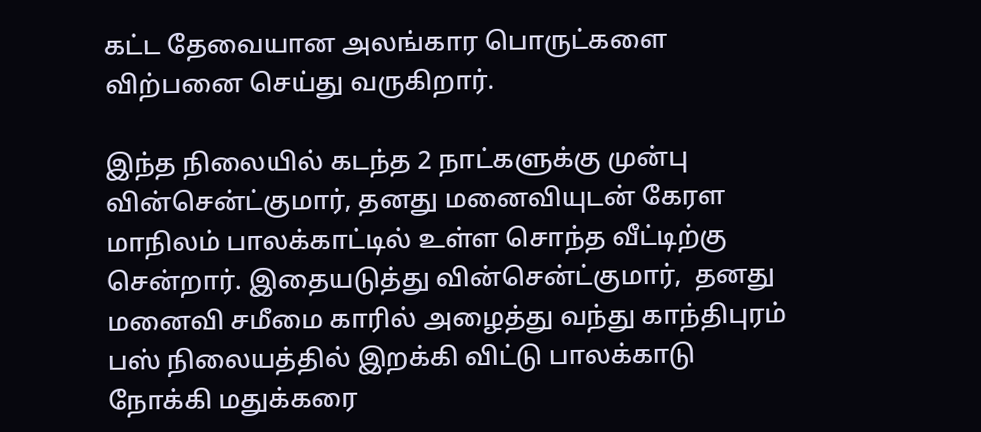கட்ட தேவையான அலங்கார பொருட்களை விற்பனை செய்து வருகிறார்.

இந்த நிலையில் கடந்த 2 நாட்களுக்கு முன்பு வின்சென்ட்குமார், தனது மனைவியுடன் கேரள மாநிலம் பாலக்காட்டில் உள்ள சொந்த வீட்டிற்கு சென்றார். இதையடுத்து வின்சென்ட்குமார்,  தனது மனைவி சமீமை காரில் அழைத்து வந்து காந்திபுரம் பஸ் நிலையத்தில் இறக்கி விட்டு பாலக்காடு நோக்கி மதுக்கரை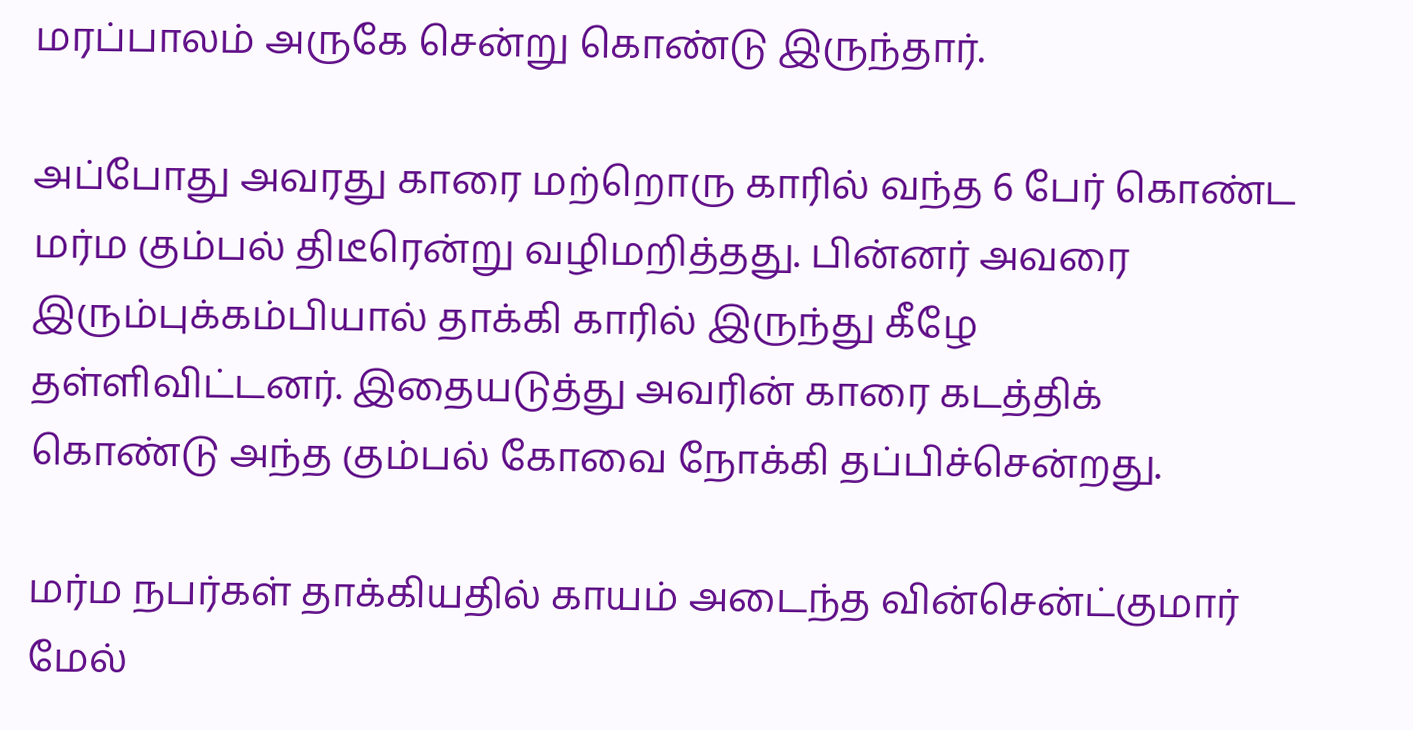மரப்பாலம் அருகே சென்று கொண்டு இருந்தார்.

அப்போது அவரது காரை மற்றொரு காரில் வந்த 6 பேர் கொண்ட மர்ம கும்பல் திடீரென்று வழிமறித்தது. பின்னர் அவரை இரும்புக்கம்பியால் தாக்கி காரில் இருந்து கீழே தள்ளிவிட்டனர். இதையடுத்து அவரின் காரை கடத்திக் கொண்டு அந்த கும்பல் கோவை நோக்கி தப்பிச்சென்றது.

மர்ம நபர்கள் தாக்கியதில் காயம் அடைந்த வின்சென்ட்குமார் மேல்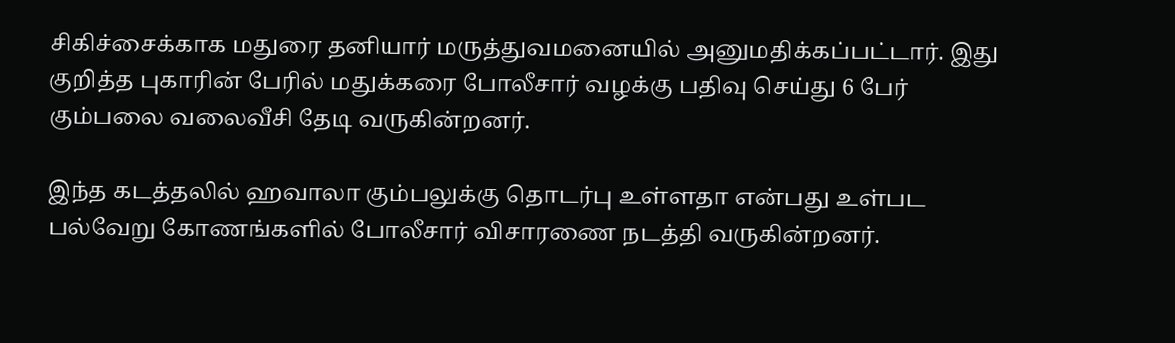சிகிச்சைக்காக மதுரை தனியார் மருத்துவமனையில் அனுமதிக்கப்பட்டார். இது குறித்த புகாரின் பேரில் மதுக்கரை போலீசார் வழக்கு பதிவு செய்து 6 பேர் கும்பலை வலைவீசி தேடி வருகின்றனர்.

இந்த கடத்தலில் ஹவாலா கும்பலுக்கு தொடர்பு உள்ளதா என்பது உள்பட பல்வேறு கோணங்களில் போலீசார் விசாரணை நடத்தி வருகின்றனர்.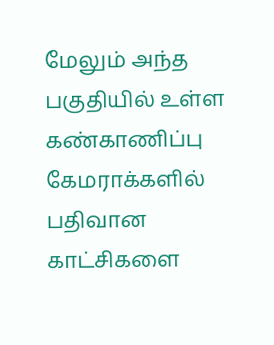மேலும் அந்த பகுதியில் உள்ள கண்காணிப்பு கேமராக்களில் பதிவான காட்சிகளை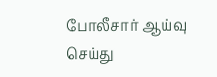போலீசார் ஆய்வு செய்து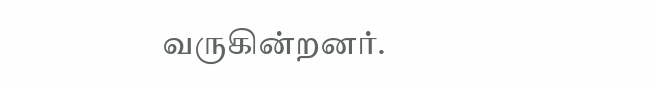வருகின்றனர்.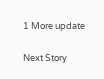1 More update

Next Story